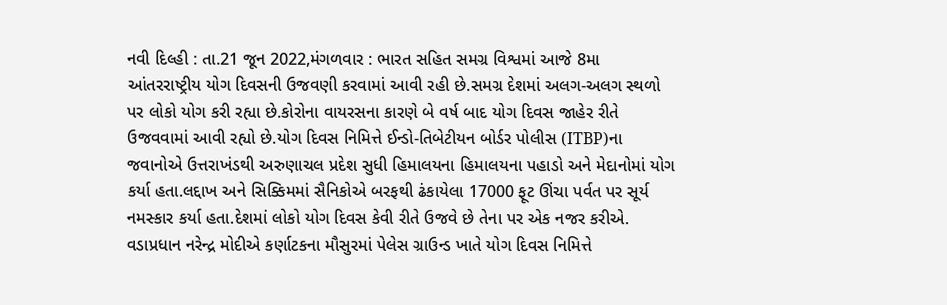નવી દિલ્હી : તા.21 જૂન 2022,મંગળવાર : ભારત સહિત સમગ્ર વિશ્વમાં આજે 8મા આંતરરાષ્ટ્રીય યોગ દિવસની ઉજવણી કરવામાં આવી રહી છે.સમગ્ર દેશમાં અલગ-અલગ સ્થળો પર લોકો યોગ કરી રહ્યા છે.કોરોના વાયરસના કારણે બે વર્ષ બાદ યોગ દિવસ જાહેર રીતે ઉજવવામાં આવી રહ્યો છે.યોગ દિવસ નિમિત્તે ઈન્ડો-તિબેટીયન બોર્ડર પોલીસ (ITBP)ના જવાનોએ ઉત્તરાખંડથી અરુણાચલ પ્રદેશ સુધી હિમાલયના હિમાલયના પહાડો અને મેદાનોમાં યોગ કર્યા હતા.લદ્દાખ અને સિક્કિમમાં સૈનિકોએ બરફથી ઢંકાયેલા 17000 ફૂટ ઊંચા પર્વત પર સૂર્ય નમસ્કાર કર્યા હતા.દેશમાં લોકો યોગ દિવસ કેવી રીતે ઉજવે છે તેના પર એક નજર કરીએ.
વડાપ્રધાન નરેન્દ્ર મોદીએ કર્ણાટકના મૌસુરમાં પેલેસ ગ્રાઉન્ડ ખાતે યોગ દિવસ નિમિત્તે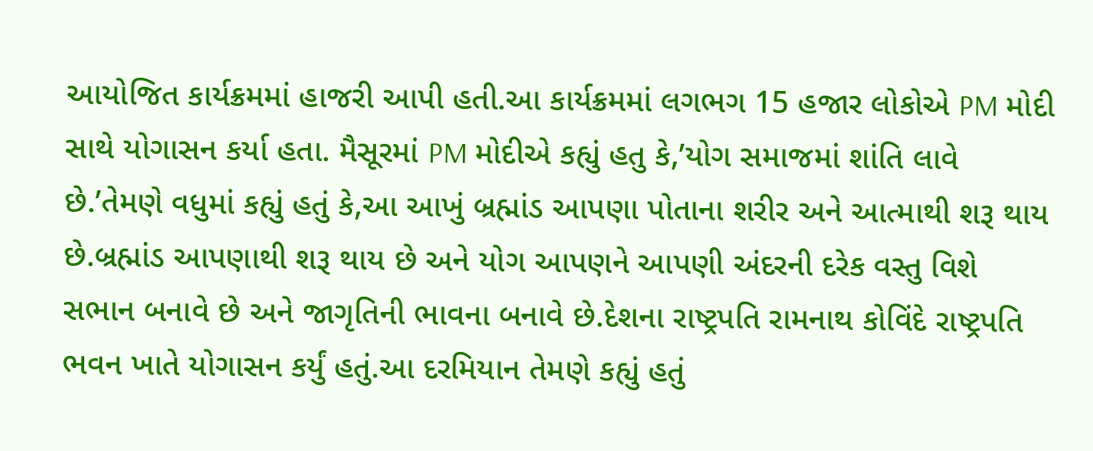આયોજિત કાર્યક્રમમાં હાજરી આપી હતી.આ કાર્યક્રમમાં લગભગ 15 હજાર લોકોએ PM મોદી સાથે યોગાસન કર્યા હતા. મૈસૂરમાં PM મોદીએ કહ્યું હતુ કે,’યોગ સમાજમાં શાંતિ લાવે છે.’તેમણે વધુમાં કહ્યું હતું કે,આ આખું બ્રહ્માંડ આપણા પોતાના શરીર અને આત્માથી શરૂ થાય છે.બ્રહ્માંડ આપણાથી શરૂ થાય છે અને યોગ આપણને આપણી અંદરની દરેક વસ્તુ વિશે સભાન બનાવે છે અને જાગૃતિની ભાવના બનાવે છે.દેશના રાષ્ટ્રપતિ રામનાથ કોવિંદે રાષ્ટ્રપતિ ભવન ખાતે યોગાસન કર્યું હતું.આ દરમિયાન તેમણે કહ્યું હતું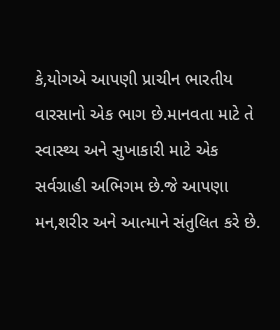કે,યોગએ આપણી પ્રાચીન ભારતીય વારસાનો એક ભાગ છે.માનવતા માટે તે સ્વાસ્થ્ય અને સુખાકારી માટે એક સર્વગ્રાહી અભિગમ છે.જે આપણા મન,શરીર અને આત્માને સંતુલિત કરે છે.